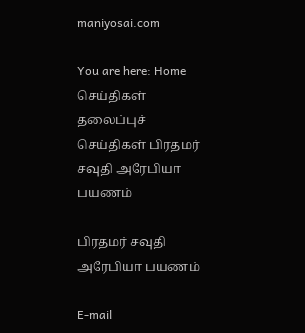maniyosai.com

You are here: Home செய்திகள் தலைப்புச் செய்திகள் பிரதமர் சவுதி அரேபியா பயணம்

பிரதமர் சவுதி அரேபியா பயணம்

E-mail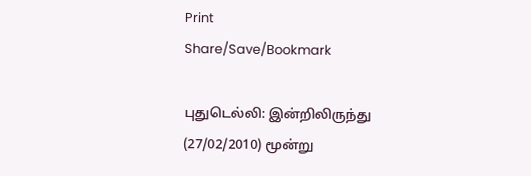Print
Share/Save/Bookmark

புதுடெல்லி: இன்றிலிருந்து (27/02/2010) மூன்று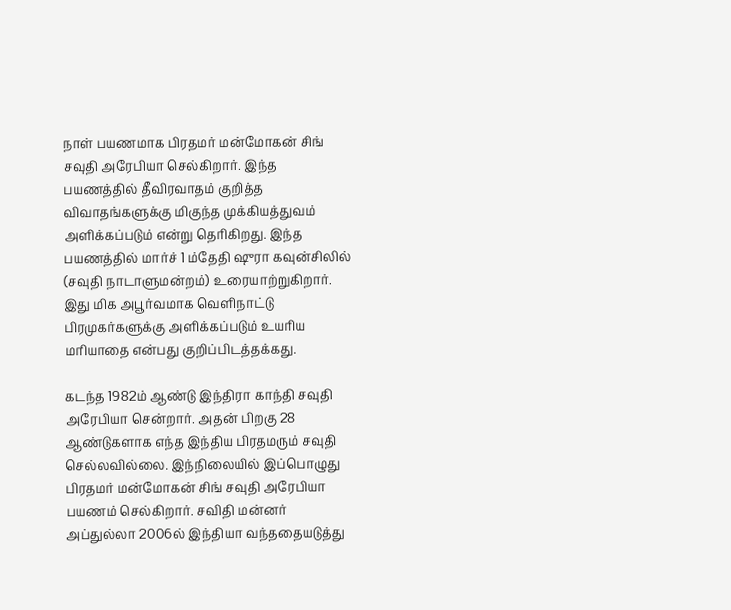நாள் பயணமாக பிரதமர் மன்மோகன் சிங் சவுதி அரேபியா செல்கிறார். இந்த பயணத்தில் தீவிரவாதம் குறித்த விவாதங்களுக்கு மிகுந்த முக்கியத்துவம் அளிக்கப்படும் என்று தெரிகிறது. இந்த பயணத்தில் மார்ச் 1 ம்தேதி ஷுரா கவுன்சிலில் (சவுதி நாடாளுமன்றம்) உரையாற்றுகிறார். இது மிக அபூர்வமாக வெளிநாட்டு பிரமுகர்களுக்கு அளிக்கப்படும் உயரிய மரியாதை என்பது குறிப்பிடத்தக்கது.

கடந்த 1982ம் ஆண்டு இந்திரா காந்தி சவுதி அரேபியா சென்றார். அதன் பிறகு 28 ஆண்டுகளாக எந்த இந்திய பிரதமரும் சவுதி செல்லவில்லை. இந்நிலையில் இப்பொழுது பிரதமர் மன்மோகன் சிங் சவுதி அரேபியா பயணம் செல்கிறார். சவிதி மன்னர் அப்துல்லா 2006ல் இந்தியா வந்ததையடுத்து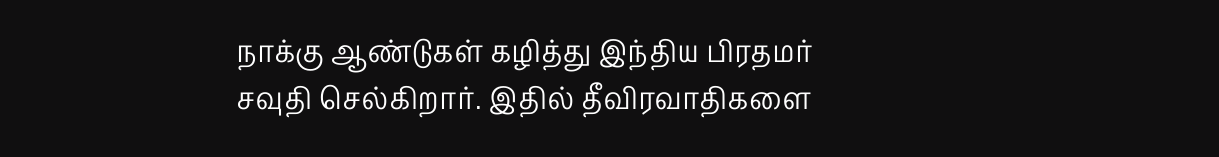நாக்கு ஆண்டுகள் கழித்து இந்திய பிரதமர் சவுதி செல்கிறார். இதில் தீவிரவாதிகளை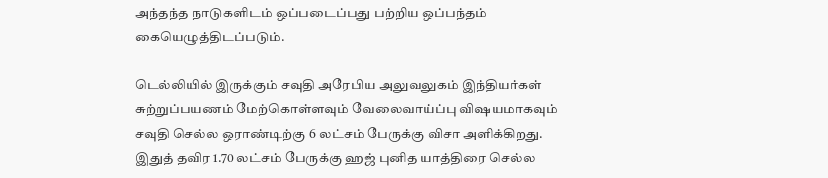அந்தந்த நாடுகளிடம் ஒப்படைப்பது பற்றிய ஒப்பந்தம் கையெழுத்திடப்படும்.

டெல்லியில் இருக்கும் சவுதி அரேபிய அலுவலுகம் இந்தியர்கள் சுற்றுப்பயணம் மேற்கொள்ளவும் வேலைவாய்ப்பு விஷயமாகவும் சவுதி செல்ல ஒராண்டிற்கு 6 லட்சம் பேருக்கு விசா அளிக்கிறது. இதுத் தவிர 1.70 லட்சம் பேருக்கு ஹஜ் புனித யாத்திரை செல்ல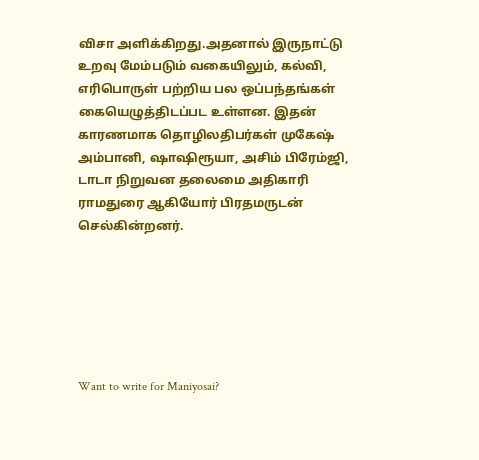விசா அளிக்கிறது.அதனால் இருநாட்டு உறவு மேம்படும் வகையிலும், கல்வி, எரிபொருள் பற்றிய பல ஒப்பந்தங்கள் கையெழுத்திடப்பட உள்ளன. இதன் காரணமாக தொழிலதிபர்கள் முகேஷ் அம்பானி, ஷாஷிரூயா, அசிம் பிரேம்ஜி, டாடா நிறுவன தலைமை அதிகாரி ராமதுரை ஆகியோர் பிரதமருடன் செல்கின்றனர்.






Want to write for Maniyosai?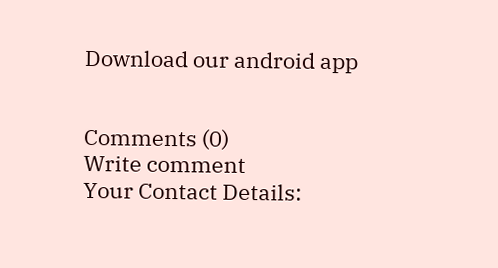Download our android app


Comments (0)
Write comment
Your Contact Details: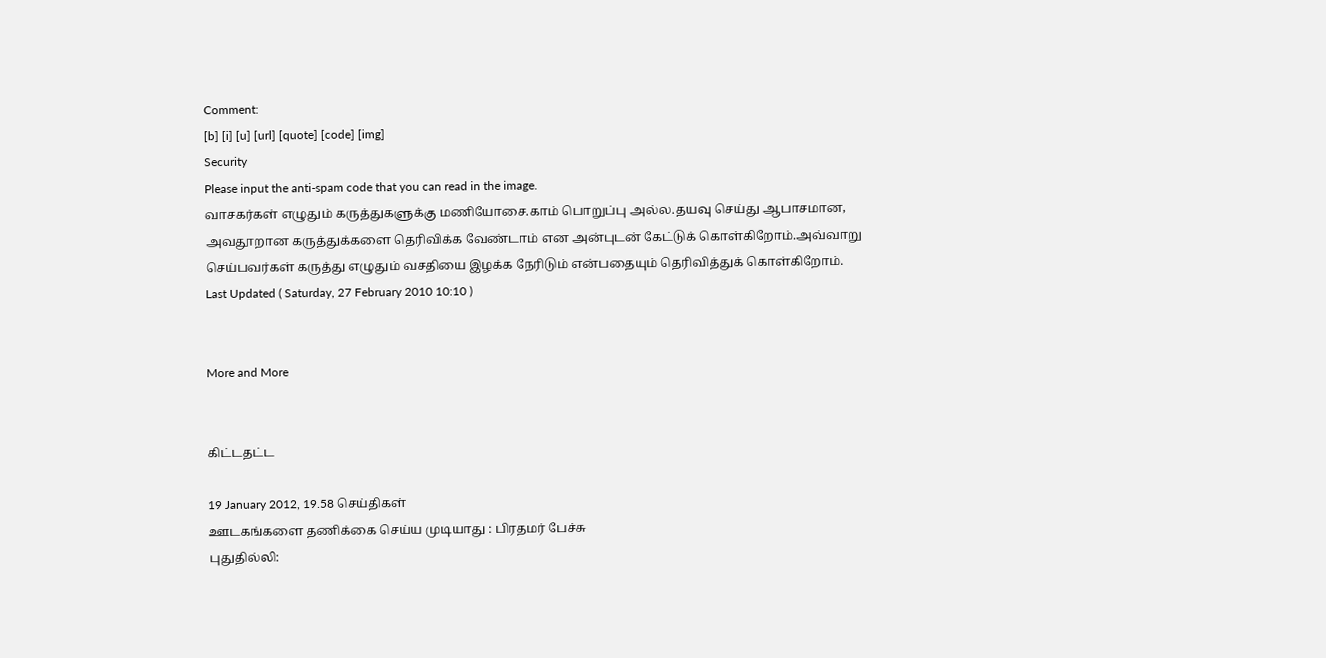Comment:
[b] [i] [u] [url] [quote] [code] [img]
Security
Please input the anti-spam code that you can read in the image.
வாசகர்கள் எழுதும் கருத்துகளுக்கு மணியோசை.காம் பொறுப்பு அல்ல.தயவு செய்து ஆபாசமான, அவதூறான கருத்துக்களை தெரிவிக்க வேண்டாம் என அன்புடன் கேட்டுக் கொள்கிறோம்.அவ்வாறு செய்பவர்கள் கருத்து எழுதும் வசதியை இழக்க நேரிடும் என்பதையும் தெரிவித்துக் கொள்கிறோம்.
Last Updated ( Saturday, 27 February 2010 10:10 )


More and More


கிட்டதட்ட

19 January 2012, 19.58 செய்திகள்
ஊடகங்களை தணிக்கை செய்ய முடியாது : பிரதமர் பேச்சு
புதுதில்லி: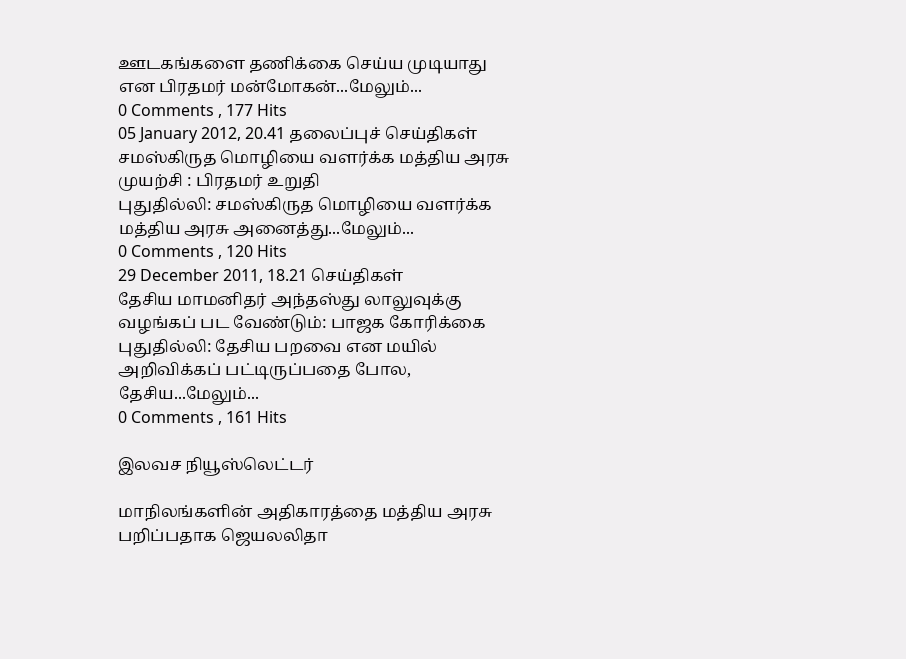ஊடகங்களை தணிக்கை செய்ய முடியாது என பிரதமர் மன்மோகன்...மேலும்...
0 Comments , 177 Hits
05 January 2012, 20.41 தலைப்புச் செய்திகள்
சமஸ்கிருத மொழியை வளர்க்க மத்திய அரசு முயற்சி : பிரதமர் உறுதி
புதுதில்லி: சமஸ்கிருத மொழியை வளர்க்க மத்திய அரசு அனைத்து...மேலும்...
0 Comments , 120 Hits
29 December 2011, 18.21 செய்திகள்
தேசிய மாமனிதர் அந்தஸ்து லாலுவுக்கு வழங்கப் பட வேண்டும்: பாஜக கோரிக்கை
புதுதில்லி: தேசிய பறவை என மயில் அறிவிக்கப் பட்டிருப்பதை போல, தேசிய...மேலும்...
0 Comments , 161 Hits

இலவச நியூஸ்லெட்டர்

மாநிலங்களின் அதிகாரத்தை மத்திய அரசு பறிப்பதாக ஜெயலலிதா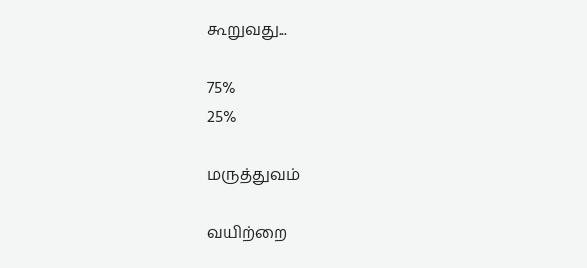கூறுவது...

75%
25%

மருத்துவம்

வயிற்றை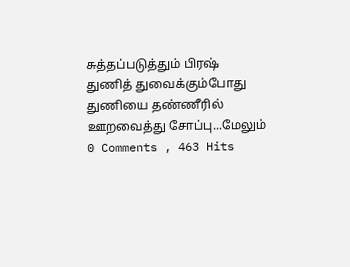சுத்தப்படுத்தும் பிரஷ்
துணித் துவைக்கும்போது துணியை தண்ணீரில் ஊறவைத்து சோப்பு...மேலும்
0 Comments , 463 Hits